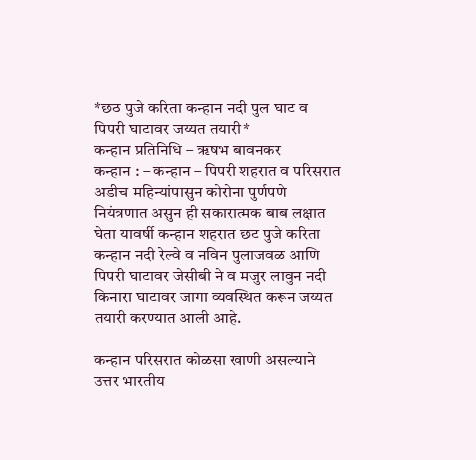*छठ पुजे करिता कन्हान नदी पुल घाट व पिपरी घाटावर जय्यत तयारी*
कन्हान प्रतिनिधि – ॠषभ बावनकर
कन्हान : – कन्हान – पिपरी शहरात व परिसरात अडीच महिन्यांपासुन कोरोना पुर्णपणे नियंत्रणात असुन ही सकारात्मक बाब लक्षात घेता यावर्षी कन्हान शहरात छट पुजे करिता कन्हान नदी रेल्वे व नविन पुलाजवळ आणि पिपरी घाटावर जेसीबी ने व मजुर लावुन नदी किनारा घाटावर जागा व्यवस्थित करून जय्यत तयारी करण्यात आली आहे.

कन्हान परिसरात कोळसा खाणी असल्याने उत्तर भारतीय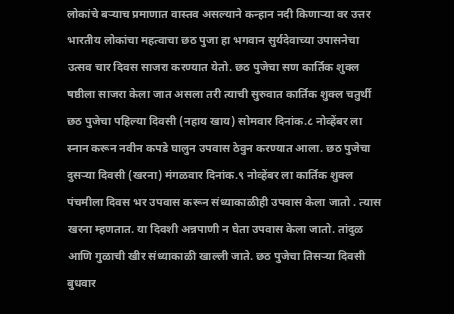लोकांचे बऱ्याच प्रमाणात वास्तव असल्याने कन्हान नदी किणाऱ्या वर उत्तर भारतीय लोकांचा महत्वाचा छठ पुजा हा भगवान सुर्यदेवाच्या उपासनेचा उत्सव चार दिवस साजरा करण्यात येतो. छठ पुजेचा सण कार्तिक शुक्ल षष्ठीला साजरा केला जात असला तरी त्याची सुरुवात कार्तिक शुक्ल चतुर्थी छठ पुजेचा पहिल्या दिवसी (नहाय खाय) सोमवार दिनांक.८ नोव्हेंबर ला स्नान करून नवीन कपडे घालुन उपवास ठेवुन करण्यात आला. छठ पुजेचा दुसऱ्या दिवसी (खरना) मंगळवार दिनांक.९ नोव्हेंबर ला कार्तिक शुक्ल पंचमीला दिवस भर उपवास करून संध्याकाळीही उपवास केला जातो . त्यास खरना म्हणतात. या दिवशी अन्नपाणी न घेता उपवास केला जातो. तांदुळ आणि गुळाची खीर संध्याकाळी खाल्ली जाते. छठ पुजेचा तिसऱ्या दिवसी बुधवार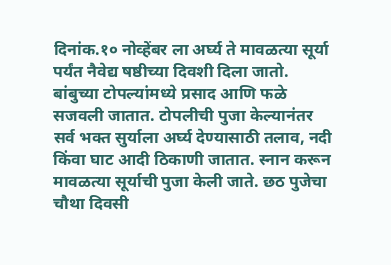दिनांक.१० नोव्हेंबर ला अर्घ्य ते मावळत्या सूर्या पर्यंत नैवेद्य षष्ठीच्या दिवशी दिला जातो. बांबुच्या टोपल्यांमध्ये प्रसाद आणि फळे सजवली जातात. टोपलीची पुजा केल्यानंतर सर्व भक्त सुर्याला अर्घ्य देण्यासाठी तलाव, नदी किंवा घाट आदी ठिकाणी जातात. स्नान करून मावळत्या सूर्याची पुजा केली जाते. छठ पुजेचा चौथा दिवसी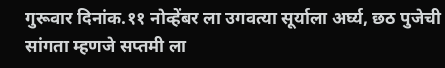गुरूवार दिनांक.११ नोव्हेंबर ला उगवत्या सूर्याला अर्घ्य, छठ पुजेची सांगता म्हणजे सप्तमी ला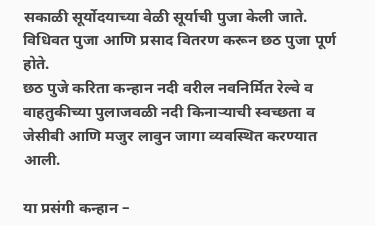सकाळी सूर्योदयाच्या वेळी सूर्याची पुजा केली जाते. विधिवत पुजा आणि प्रसाद वितरण करून छठ पुजा पूर्ण होते.
छठ पुजे करिता कन्हान नदी वरील नवनिर्मित रेल्वे व वाहतुकीच्या पुलाजवळी नदी किनाऱ्याची स्वच्छता व जेसीबी आणि मजुर लावुन जागा व्यवस्थित करण्यात आली.

या प्रसंगी कन्हान –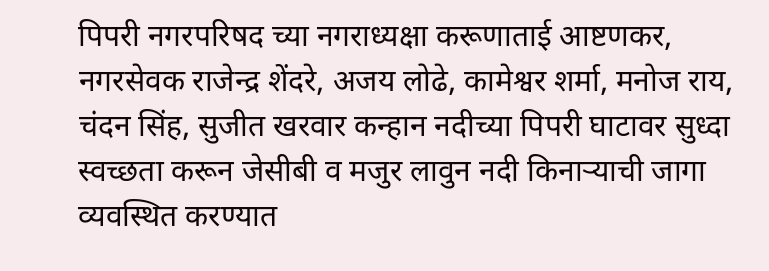पिपरी नगरपरिषद च्या नगराध्यक्षा करूणाताई आष्टणकर, नगरसेवक राजेन्द्र शेंदरे, अजय लोढे, कामेश्वर शर्मा, मनोज राय, चंदन सिंह, सुजीत खरवार कन्हान नदीच्या पिपरी घाटावर सुध्दा स्वच्छता करून जेसीबी व मजुर लावुन नदी किनाऱ्याची जागा व्यवस्थित करण्यात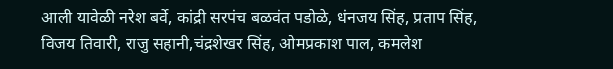आली यावेळी नरेश बर्वे, कांद्री सरपंच बळवंत पडोळे, धंनजय सिंह, प्रताप सिंह, विजय तिवारी, राजु सहानी,चंद्रशेखर सिंह, ओमप्रकाश पाल, कमलेश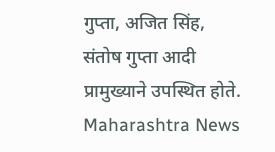गुप्ता, अजित सिंह, संतोष गुप्ता आदी प्रामुख्याने उपस्थित होते.
Maharashtra News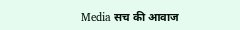Media सच की आवाज